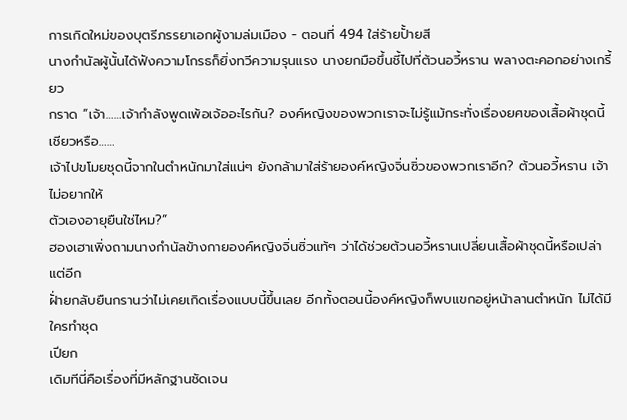การเกิดใหม่ของบุตรีภรรยาเอกผู้งามล่มเมือง - ตอนที่ 494 ใส่ร้ายปั้ายสี
นางกำนัลผู้นั้นได้ฟังความโกรธก็ยิ่งทวีความรุนแรง นางยกมือขึ้นชี้ไปที่ต้วนอวี้หราน พลางตะคอกอย่างเกรี้ยว
กราด “เจ้า……เจ้ากำลังพูดเพ้อเจ้ออะไรกัน? องค์หญิงของพวกเราจะไม่รู้แม้กระทั่งเรื่องยศของเสื้อผ้าชุดนี้เชียวหรือ……
เจ้าไปขโมยชุดนี้จากในตำหนักมาใส่แน่ๆ ยังกล้ามาใส่ร้ายองค์หญิงจิ่นซิ่วของพวกเราอีก? ต้วนอวี้หราน เจ้าไม่อยากให้
ตัวเองอายุยืนใช่ไหม?”
ฮองเฮาเพิ่งถามนางกำนัลข้างกายองค์หญิงจิ่นซิ่วแท้ๆ ว่าได้ช่วยต้วนอวี้หรานเปลี่ยนเสื้อผ้าชุดนี้หรือเปล่า แต่อีก
ฝั่ายกลับยืนกรานว่าไม่เคยเกิดเรื่องแบบนี้ขึ้นเลย อีกทั้งตอนนี้องค์หญิงก็พบแขกอยู่หน้าลานตำหนัก ไม่ได้มีใครทำชุด
เปียก
เดิมทีนี่คือเรื่องที่มีหลักฐานชัดเจน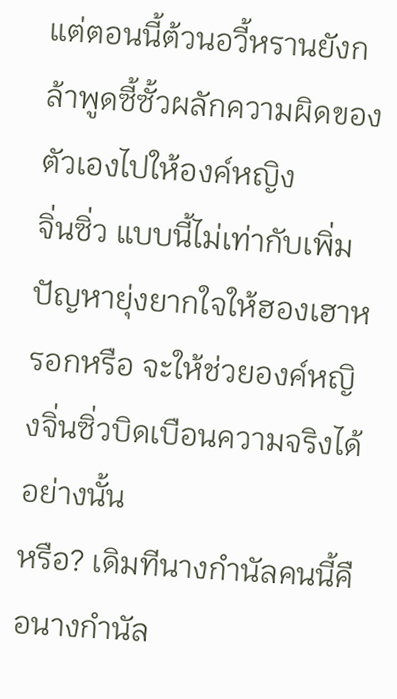แต่ตอนนี้ต้วนอวี้หรานยังกล้าพูดซี้ซั้วผลักความผิดของตัวเองไปให้องค์หญิง
จิ่นซิ่ว แบบนี้ไม่เท่ากับเพิ่มปัญหายุ่งยากใจให้ฮองเฮาหรอกหรือ จะให้ช่วยองค์หญิงจิ่นซิ่วบิดเบือนความจริงได้อย่างนั้น
หรือ? เดิมทีนางกำนัลคนนี้คือนางกำนัล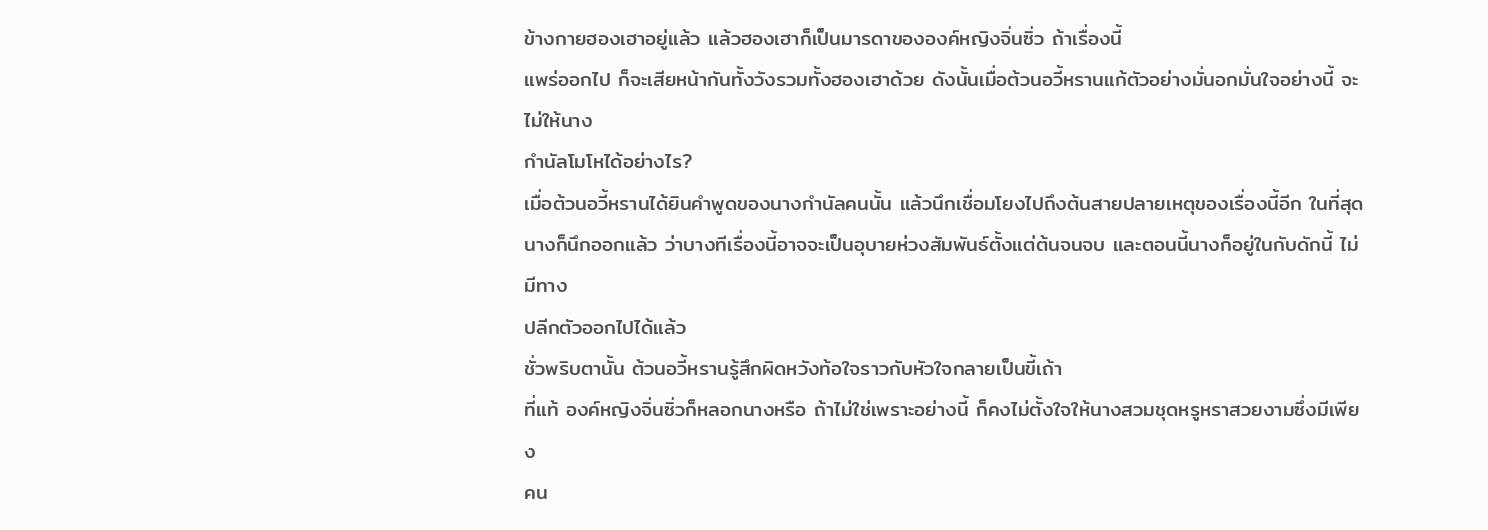ข้างกายฮองเฮาอยู่แล้ว แล้วฮองเฮาก็เป็นมารดาขององค์หญิงจิ่นซิ่ว ถ้าเรื่องนี้
แพร่ออกไป ก็จะเสียหน้ากันทั้งวังรวมทั้งฮองเฮาด้วย ดังนั้นเมื่อต้วนอวี้หรานแก้ตัวอย่างมั่นอกมั่นใจอย่างนี้ จะไม่ให้นาง
กำนัลโมโหได้อย่างไร?
เมื่อต้วนอวี้หรานได้ยินคำพูดของนางกำนัลคนนั้น แล้วนึกเชื่อมโยงไปถึงต้นสายปลายเหตุของเรื่องนี้อีก ในที่สุด
นางก็นึกออกแล้ว ว่าบางทีเรื่องนี้อาจจะเป็นอุบายห่วงสัมพันธ์ตั้งแต่ต้นจนจบ และตอนนี้นางก็อยู่ในกับดักนี้ ไม่มีทาง
ปลีกตัวออกไปได้แล้ว
ชั่วพริบตานั้น ต้วนอวี้หรานรู้สึกผิดหวังท้อใจราวกับหัวใจกลายเป็นขี้เถ้า
ที่แท้ องค์หญิงจิ่นซิ่วก็หลอกนางหรือ ถ้าไม่ใช่เพราะอย่างนี้ ก็คงไม่ตั้งใจให้นางสวมชุดหรูหราสวยงามซึ่งมีเพียง
คน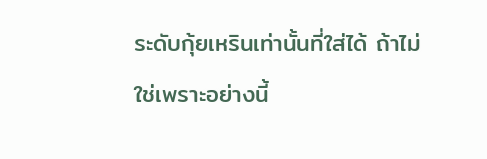ระดับกุ้ยเหรินเท่านั้นที่ใส่ได้ ถ้าไม่ใช่เพราะอย่างนี้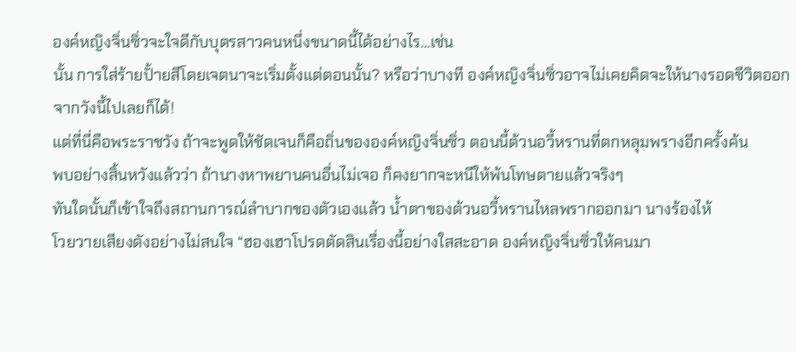องค์หญิงจิ่นซิ่วจะใจดีกับบุตรสาวคนหนึ่งขนาดนี้ได้อย่างไร…เช่น
นั้น การใส่ร้ายปั้ายสีโดยเจตนาจะเริ่มตั้งแต่ตอนนั้น? หรือว่าบางที องค์หญิงจิ่นซิ่วอาจไม่เคยคิดจะให้นางรอดชีวิตออก
จากวังนี้ไปเลยก็ได้!
แต่ที่นี่คือพระราชวัง ถ้าจะพูดให้ชัดเจนก็คือถิ่นขององค์หญิงจิ่นซิ่ว ตอนนี้ต้วนอวี้หรานที่ตกหลุมพรางอีกครั้งค้น
พบอย่างสิ้นหวังแล้วว่า ถ้านางหาพยานคนอื่นไม่เจอ ก็คงยากจะหนีให้พ้นโทษตายแล้วจริงๆ
ทันใดนั้นก็เข้าใจถึงสถานการณ์ลำบากของตัวเองแล้ว นํ้าตาของต้วนอวี้หรานไหลพรากออกมา นางร้องไห้
โวยวายเสียงดังอย่างไม่สนใจ “ฮองเฮาโปรดตัดสินเรื่องนี้อย่างใสสะอาด องค์หญิงจิ่นซิ่วให้คนมา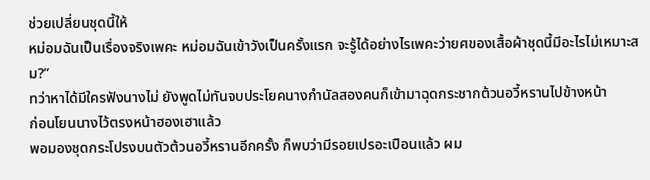ช่วยเปลี่ยนชุดนี้ให้
หม่อมฉันเป็นเรื่องจริงเพคะ หม่อมฉันเข้าวังเป็นครั้งแรก จะรู้ได้อย่างไรเพคะว่ายศของเสื้อผ้าชุดนี้มีอะไรไม่เหมาะสม?”
ทว่าหาได้มีใครฟังนางไม่ ยังพูดไม่ทันจบประโยคนางกำนัลสองคนก็เข้ามาฉุดกระชากต้วนอวี้หรานไปข้างหน้า
ก่อนโยนนางไว้ตรงหน้าฮองเฮาแล้ว
พอมองชุดกระโปรงบนตัวต้วนอวี้หรานอีกครั้ง ก็พบว่ามีรอยเปรอะเปือนแล้ว ผม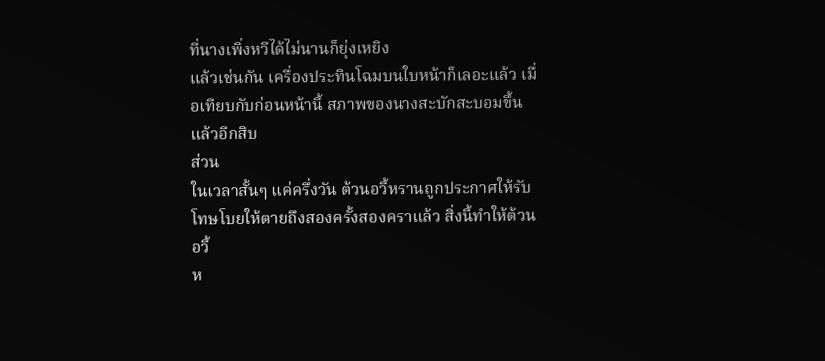ที่นางเพิ่งหวีได้ไม่นานก็ยุ่งเหยิง
แล้วเช่นกัน เครื่องประทินโฉมบนใบหน้าก็เลอะแล้ว เมื่อเทียบกับก่อนหน้านี้ สภาพของนางสะบักสะบอมขึ้นแล้วอีกสิบ
ส่วน
ในเวลาสั้นๆ แค่ครึ่งวัน ต้วนอวี้หรานถูกประกาศให้รับโทษโบยให้ตายถึงสองครั้งสองคราแล้ว สิ่งนี้ทำให้ต้วนอวี้
ห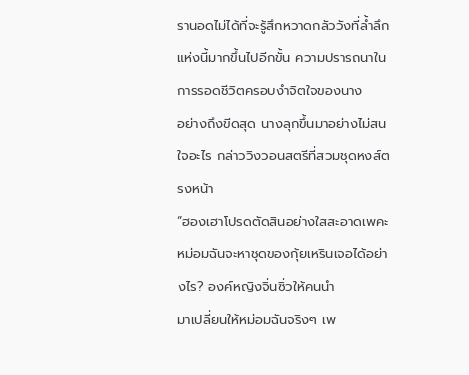รานอดไม่ได้ที่จะรู้สึกหวาดกลัววังที่ลํ้าลึกแห่งนี้มากขึ้นไปอีกขั้น ความปรารถนาในการรอดชีวิตครอบงำจิตใจของนาง
อย่างถึงขีดสุด นางลุกขึ้นมาอย่างไม่สนใจอะไร กล่าววิงวอนสตรีที่สวมชุดหงส์ตรงหน้า
“ฮองเฮาโปรดตัดสินอย่างใสสะอาดเพคะ หม่อมฉันจะหาชุดของกุ้ยเหรินเจอได้อย่างไร? องค์หญิงจิ่นซิ่วให้คนนำ
มาเปลี่ยนให้หม่อมฉันจริงๆ เพ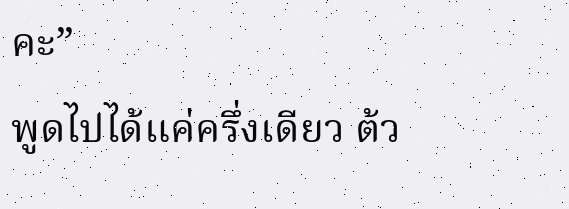คะ”
พูดไปได้แค่ครึ่งเดียว ต้ว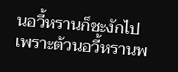นอวี้หรานก็ชะงักไป
เพราะต้วนอวี้หรานพ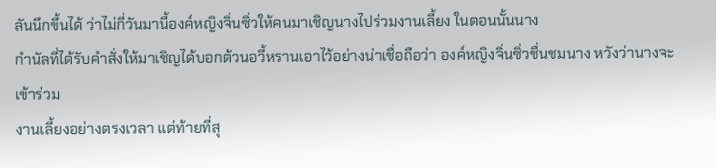ลันนึกขึ้นได้ ว่าไม่กี่วันมานี้องค์หญิงจิ่นซิ่วให้คนมาเชิญนางไปร่วมงานเลี้ยง ในตอนนั้นนาง
กำนัลที่ได้รับคำสั่งให้มาเชิญได้บอกต้วนอวี้หรานเอาไว้อย่างน่าเชื่อถือว่า องค์หญิงจิ่นซิ่วชื่นชมนาง หวังว่านางจะเข้าร่วม
งานเลี้ยงอย่างตรงเวลา แต่ท้ายที่สุ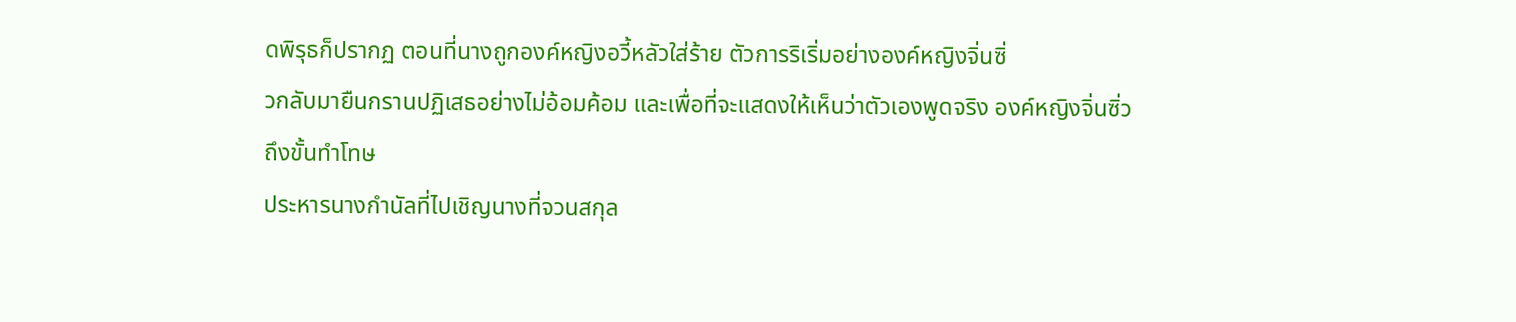ดพิรุธก็ปรากฏ ตอนที่นางถูกองค์หญิงอวี้หลัวใส่ร้าย ตัวการริเริ่มอย่างองค์หญิงจิ่นซิ่
วกลับมายืนกรานปฏิเสธอย่างไม่อ้อมค้อม และเพื่อที่จะแสดงให้เห็นว่าตัวเองพูดจริง องค์หญิงจิ่นซิ่วถึงขั้นทำโทษ
ประหารนางกำนัลที่ไปเชิญนางที่จวนสกุล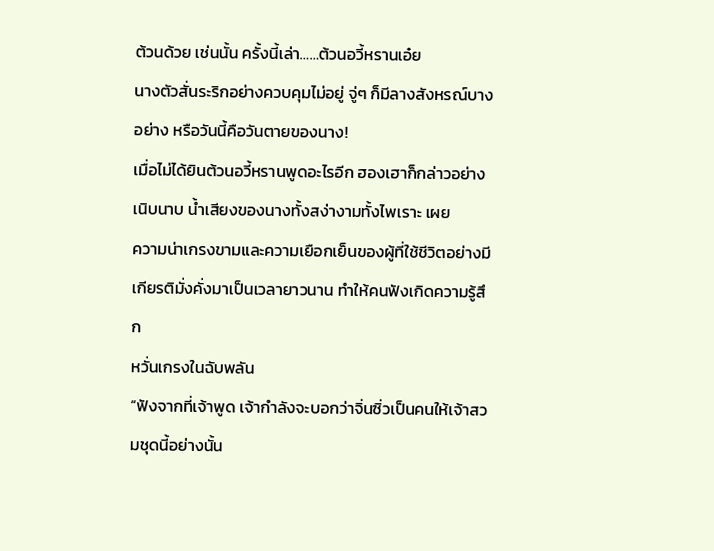ต้วนด้วย เช่นนั้น ครั้งนี้เล่า……ต้วนอวี้หรานเอ๋ย
นางตัวสั่นระริกอย่างควบคุมไม่อยู่ จู่ๆ ก็มีลางสังหรณ์บางอย่าง หรือวันนี้คือวันตายของนาง!
เมื่อไม่ได้ยินต้วนอวี้หรานพูดอะไรอีก ฮองเฮาก็กล่าวอย่างเนิบนาบ นํ้าเสียงของนางทั้งสง่างามทั้งไพเราะ เผย
ความน่าเกรงขามและความเยือกเย็นของผู้ที่ใช้ชีวิตอย่างมีเกียรติมั่งคั่งมาเป็นเวลายาวนาน ทำให้คนฟังเกิดความรู้สึก
หวั่นเกรงในฉับพลัน
“ฟังจากที่เจ้าพูด เจ้ากำลังจะบอกว่าจิ่นซิ่วเป็นคนให้เจ้าสวมชุดนี้อย่างนั้น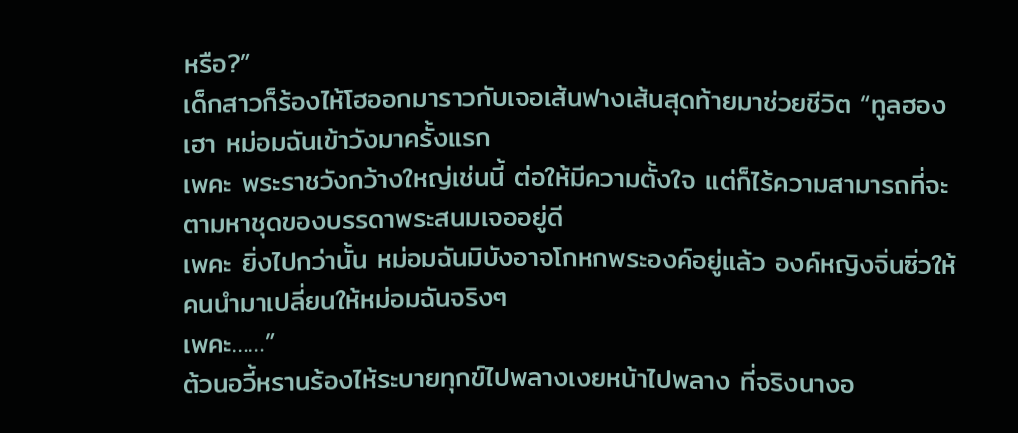หรือ?”
เด็กสาวก็ร้องไห้โฮออกมาราวกับเจอเส้นฟางเส้นสุดท้ายมาช่วยชีวิต “ทูลฮองเฮา หม่อมฉันเข้าวังมาครั้งแรก
เพคะ พระราชวังกว้างใหญ่เช่นนี้ ต่อให้มีความตั้งใจ แต่ก็ไร้ความสามารถที่จะตามหาชุดของบรรดาพระสนมเจออยู่ดี
เพคะ ยิ่งไปกว่านั้น หม่อมฉันมิบังอาจโกหกพระองค์อยู่แล้ว องค์หญิงจิ่นซิ่วให้คนนำมาเปลี่ยนให้หม่อมฉันจริงๆ
เพคะ……”
ต้วนอวี้หรานร้องไห้ระบายทุกข์ไปพลางเงยหน้าไปพลาง ที่จริงนางอ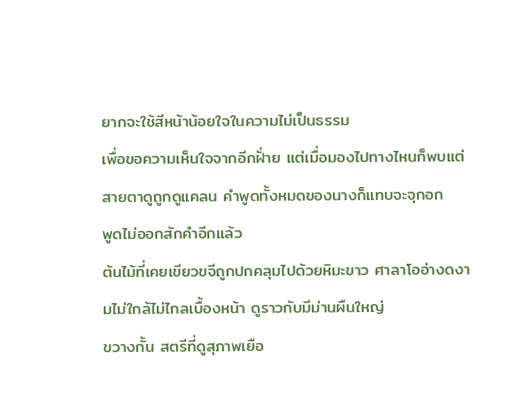ยากจะใช้สีหน้าน้อยใจในความไม่เป็นธรรม
เพื่อขอความเห็นใจจากอีกฝั่าย แต่เมื่อมองไปทางไหนก็พบแต่สายตาดูถูกดูแคลน คำพูดทั้งหมดของนางก็แทบจะจุกอก
พูดไม่ออกสักคำอีกแล้ว
ต้นไม้ที่เคยเขียวขจีถูกปกคลุมไปด้วยหิมะขาว ศาลาโออ่างดงามไม่ใกล้ไม่ไกลเบื้องหน้า ดูราวกับมีม่านผืนใหญ่
ขวางกั้น สตรีที่ดูสุภาพเยือ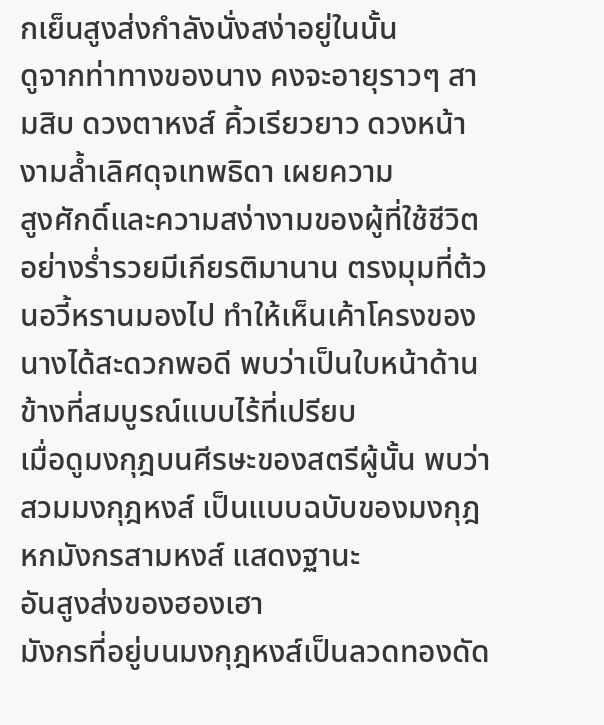กเย็นสูงส่งกำลังนั่งสง่าอยู่ในนั้น
ดูจากท่าทางของนาง คงจะอายุราวๆ สามสิบ ดวงตาหงส์ คิ้วเรียวยาว ดวงหน้างามลํ้าเลิศดุจเทพธิดา เผยความ
สูงศักดิ์และความสง่างามของผู้ที่ใช้ชีวิตอย่างรํ่ารวยมีเกียรติมานาน ตรงมุมที่ต้วนอวี้หรานมองไป ทำให้เห็นเค้าโครงของ
นางได้สะดวกพอดี พบว่าเป็นใบหน้าด้านข้างที่สมบูรณ์แบบไร้ที่เปรียบ
เมื่อดูมงกุฎบนศีรษะของสตรีผู้นั้น พบว่าสวมมงกุฎหงส์ เป็นแบบฉบับของมงกุฎหกมังกรสามหงส์ แสดงฐานะ
อันสูงส่งของฮองเฮา
มังกรที่อยู่บนมงกุฎหงส์เป็นลวดทองดัด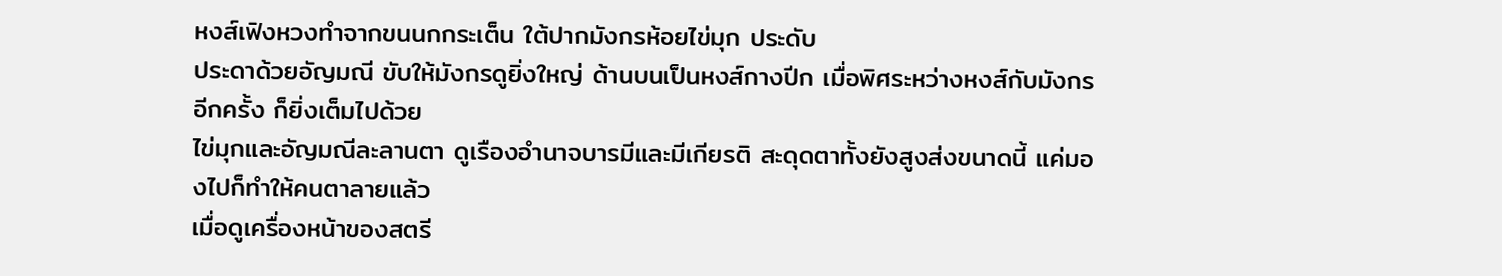หงส์เฟิงหวงทำจากขนนกกระเต็น ใต้ปากมังกรห้อยไข่มุก ประดับ
ประดาด้วยอัญมณี ขับให้มังกรดูยิ่งใหญ่ ด้านบนเป็นหงส์กางปีก เมื่อพิศระหว่างหงส์กับมังกรอีกครั้ง ก็ยิ่งเต็มไปด้วย
ไข่มุกและอัญมณีละลานตา ดูเรืองอำนาจบารมีและมีเกียรติ สะดุดตาทั้งยังสูงส่งขนาดนี้ แค่มองไปก็ทำให้คนตาลายแล้ว
เมื่อดูเครื่องหน้าของสตรี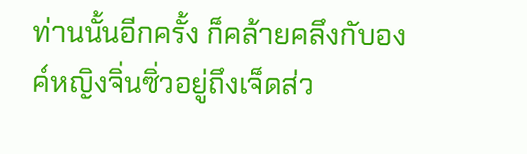ท่านนั้นอีกครั้ง ก็คล้ายคลึงกับองค์หญิงจิ่นซิ่วอยู่ถึงเจ็ดส่ว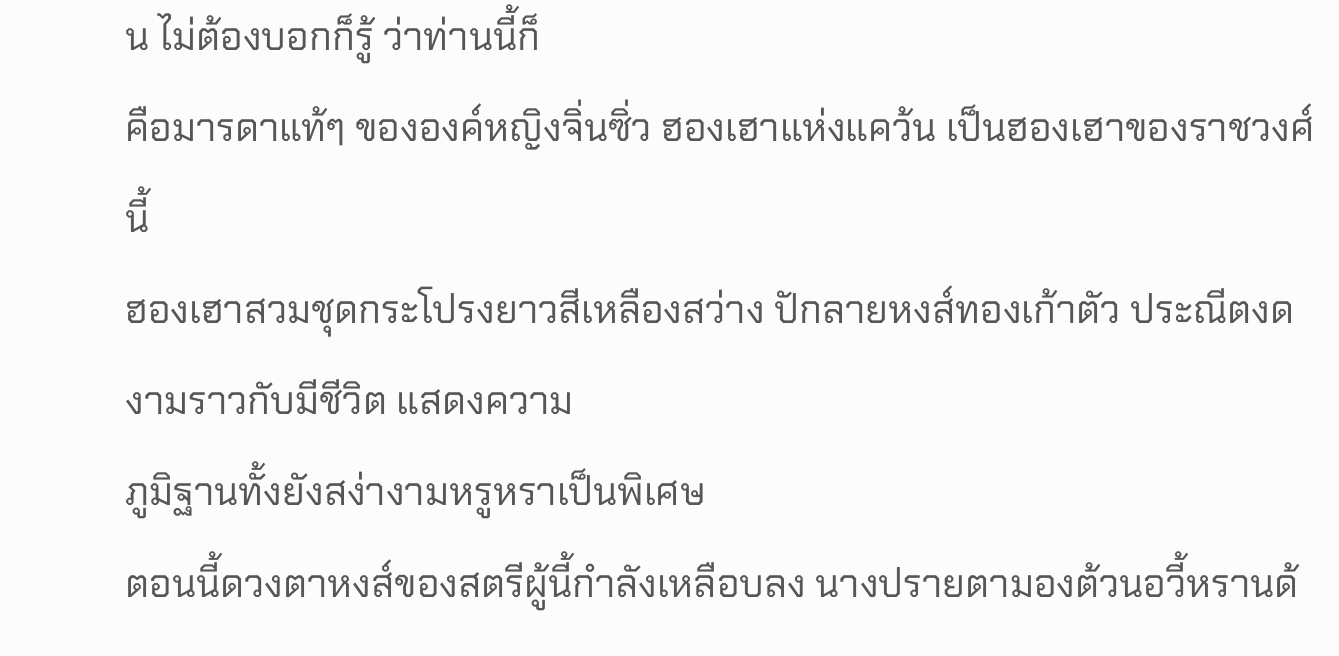น ไม่ต้องบอกก็รู้ ว่าท่านนี้ก็
คือมารดาแท้ๆ ขององค์หญิงจิ่นซิ่ว ฮองเฮาแห่งแคว้น เป็นฮองเฮาของราชวงศ์นี้
ฮองเฮาสวมชุดกระโปรงยาวสีเหลืองสว่าง ปักลายหงส์ทองเก้าตัว ประณีตงดงามราวกับมีชีวิต แสดงความ
ภูมิฐานทั้งยังสง่างามหรูหราเป็นพิเศษ
ตอนนี้ดวงตาหงส์ของสตรีผู้นี้กำลังเหลือบลง นางปรายตามองต้วนอวี้หรานด้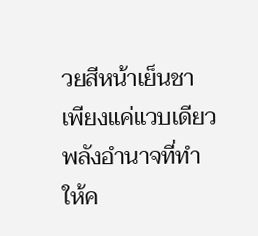วยสีหน้าเย็นชา เพียงแค่แวบเดียว
พลังอำนาจที่ทำให้ค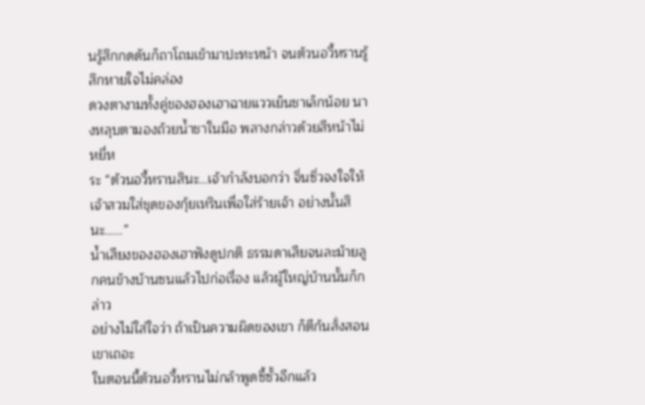นรู้สึกกดดันก็ถาโถมเข้ามาปะทะหน้า จนต้วนอวี้หรานรู้สึกหายใจไม่คล่อง
ดวงตางามทั้งคู่ของฮองเฮาฉายแววเย็นชาเล็กน้อย นางหลุบตามองถ้วยนํ้าชาในมือ พลางกล่าวด้วยสีหน้าไม่หยี่ห
ระ “ต้วนอวี้หรานสินะ…เจ้ากำลังบอกว่า จิ่นซิ่วจงใจให้เจ้าสวมใส่ชุดของกุ้ยเหรินเพื่อใส่ร้ายเจ้า อย่างนั้นสินะ……”
นํ้าเสียงของฮองเฮาฟังดูปกติ ธรรมดาเสียจนละม้ายลูกคนข้างบ้านซนแล้วไปก่อเรื่อง แล้วผู้ใหญ่บ้านนั้นก็กล่าว
อย่างไม่ใส่ใจว่า ถ้าเป็นความผิดของเขา ก็ตีก้นสั่งสอนเขาเถอะ
ในตอนนี้ต้วนอวี้หรานไม่กล้าพูดซี้ซั้วอีกแล้ว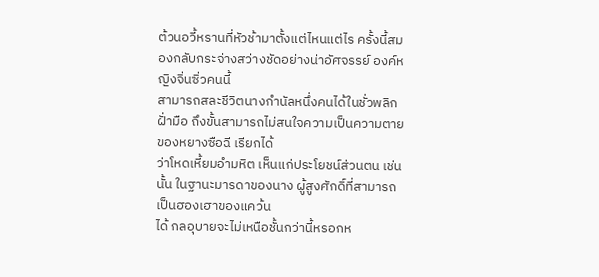ต้วนอวี้หรานที่หัวช้ามาตั้งแต่ไหนแต่ไร ครั้งนี้สมองกลับกระจ่างสว่างชัดอย่างน่าอัศจรรย์ องค์หญิงจิ่นซิ่วคนนี้
สามารถสละชีวิตนางกำนัลหนึ่งคนได้ในชั่วพลิกฝั่ามือ ถึงขั้นสามารถไม่สนใจความเป็นความตายของหยางซือฉี เรียกได้
ว่าโหดเหี้ยมอำมหิต เห็นแก่ประโยชน์ส่วนตน เช่นนั้น ในฐานะมารดาของนาง ผู้สูงศักดิ์ที่สามารถเป็นฮองเฮาของแคว้น
ได้ กลอุบายจะไม่เหนือชั้นกว่านี้หรอกห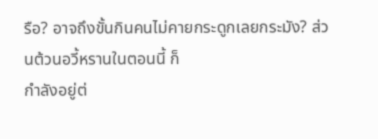รือ? อาจถึงขั้นกินคนไม่คายกระดูกเลยกระมัง? ส่วนต้วนอวี้หรานในตอนนี้ ก็
กำลังอยู่ต่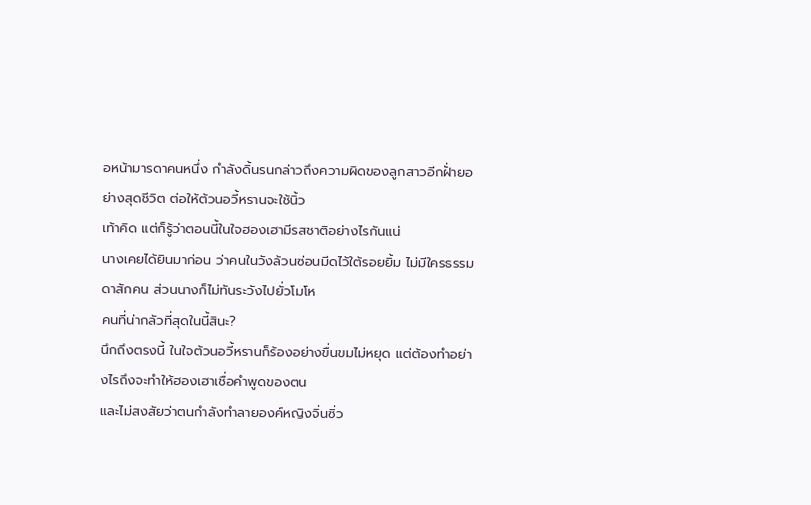อหน้ามารดาคนหนึ่ง กำลังดิ้นรนกล่าวถึงความผิดของลูกสาวอีกฝั่ายอย่างสุดชีวิต ต่อให้ต้วนอวี้หรานจะใช้นิ้ว
เท้าคิด แต่ก็รู้ว่าตอนนี้ในใจฮองเฮามีรสชาติอย่างไรกันแน่
นางเคยได้ยินมาก่อน ว่าคนในวังล้วนซ่อนมีดไว้ใต้รอยยิ้ม ไม่มีใครธรรมดาสักคน ส่วนนางก็ไม่ทันระวังไปยั่วโมโห
คนที่น่ากลัวที่สุดในนี้สินะ?
นึกถึงตรงนี้ ในใจต้วนอวี้หรานก็ร้องอย่างขื่นขมไม่หยุด แต่ต้องทำอย่างไรถึงจะทำให้ฮองเฮาเชื่อคำพูดของตน
และไม่สงสัยว่าตนกำลังทำลายองค์หญิงจิ่นซิ่ว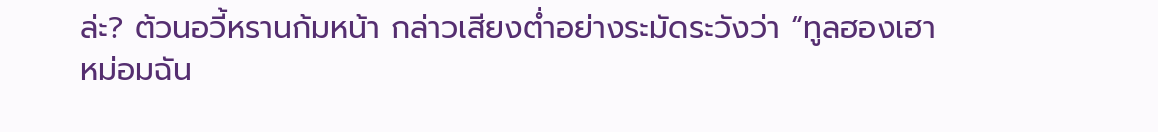ล่ะ? ต้วนอวี้หรานก้มหน้า กล่าวเสียงตํ่าอย่างระมัดระวังว่า “ทูลฮองเฮา
หม่อมฉัน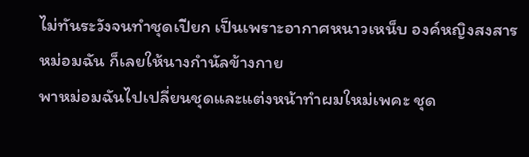ไม่ทันระวังจนทำชุดเปียก เป็นเพราะอากาศหนาวเหน็บ องค์หญิงสงสารหม่อมฉัน ก็เลยให้นางกำนัลข้างกาย
พาหม่อมฉันไปเปลี่ยนชุดและแต่งหน้าทำผมใหม่เพคะ ชุด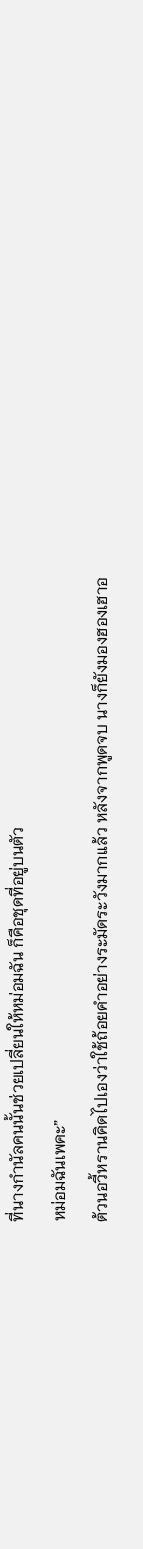ที่นางกำนัลคนนั้นช่วยเปลี่ยนให้หม่อมฉัน ก็คือชุดที่อยู่บนตัว
หม่อมฉันเพคะ”
ต้วนอวี้หรานคิดไปเองว่าใช้ถ้อยคำอย่างระมัดระวังมากแล้ว หลังจากพูดจบ นางก็ยังมองฮองเฮาอ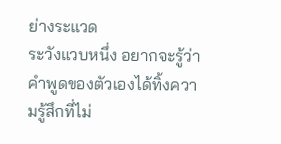ย่างระแวด
ระวังแวบหนึ่ง อยากจะรู้ว่าคำพูดของตัวเองได้ทิ้งความรู้สึกที่ไม่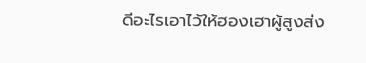ดีอะไรเอาไว้ให้ฮองเฮาผู้สูงส่ง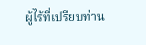ผู้ไร้ที่เปรียบท่าน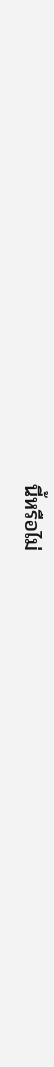นี้หรือไม่